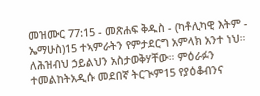መዝሙር 77:15 - መጽሐፍ ቅዱስ - (ካቶሊካዊ እትም - ኤማሁስ)15 ተኣምራትን የምታደርግ አምላክ አንተ ነህ። ለሕዝብህ ኃይልህን አስታወቅሃቸው። ምዕራፉን ተመልከትአዲሱ መደበኛ ትርጒም15 የያዕቆብንና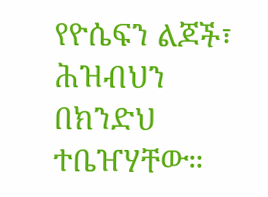የዮሴፍን ልጆች፣ ሕዝብህን በክንድህ ተቤዠሃቸው።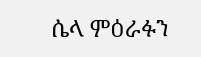ሴላ ምዕራፉን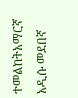ተመልከትአማርኛ አዲሱ መደበኛ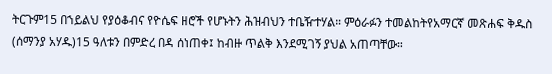ትርጉም15 በኀይልህ የያዕቆብና የዮሴፍ ዘሮች የሆኑትን ሕዝብህን ተቤዥተሃል። ምዕራፉን ተመልከትየአማርኛ መጽሐፍ ቅዱስ (ሰማንያ አሃዱ)15 ዓለቱን በምድረ በዳ ሰነጠቀ፤ ከብዙ ጥልቅ እንደሚገኝ ያህል አጠጣቸው።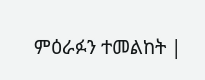ምዕራፉን ተመልከት |